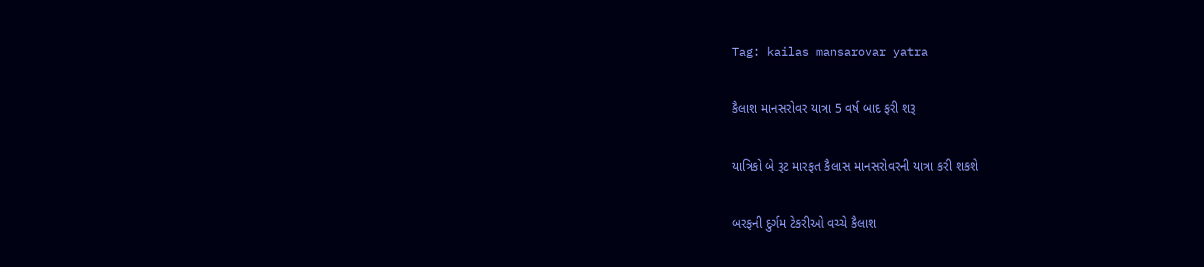Tag: kailas mansarovar yatra

કૈલાશ માનસરોવર યાત્રા 5 વર્ષ બાદ ફરી શરૂ

યાત્રિકો બે રૂટ મારફત કૈલાસ માનસરોવરની યાત્રા કરી શકશે

બરફની દુર્ગમ ટેકરીઓ વચ્ચે કૈલાશ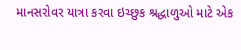માનસરોવર યાત્રા કરવા ઇચ્છુક શ્રદ્ધાળુઓ માટે એક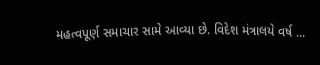મહત્વપૂર્ણ સમાચાર સામે આવ્યા છે. વિદેશ મંત્રાલયે વર્ષ ...